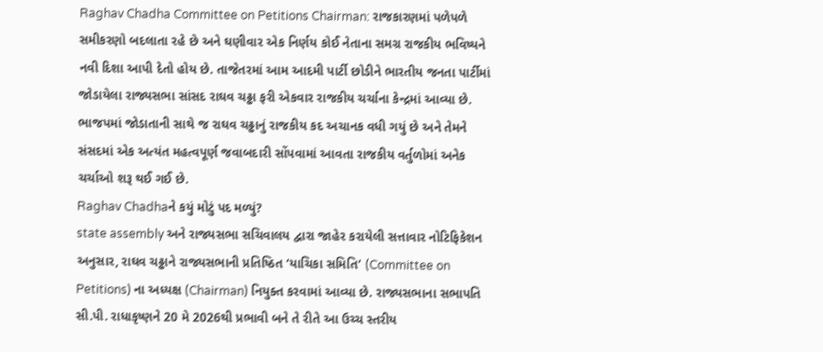Raghav Chadha Committee on Petitions Chairman: રાજકારણમાં પળેપળે સમીકરણો બદલાતા રહે છે અને ઘણીવાર એક નિર્ણય કોઈ નેતાના સમગ્ર રાજકીય ભવિષ્યને નવી દિશા આપી દેતો હોય છે. તાજેતરમાં આમ આદમી પાર્ટી છોડીને ભારતીય જનતા પાર્ટીમાં જોડાયેલા રાજ્યસભા સાંસદ રાઘવ ચઢ્ઢા ફરી એકવાર રાજકીય ચર્ચાના કેન્દ્રમાં આવ્યા છે. ભાજપમાં જોડાતાની સાથે જ રાઘવ ચઢ્ઢાનું રાજકીય કદ અચાનક વધી ગયું છે અને તેમને સંસદમાં એક અત્યંત મહત્વપૂર્ણ જવાબદારી સોંપવામાં આવતા રાજકીય વર્તુળોમાં અનેક ચર્ચાઓ શરૂ થઈ ગઈ છે.
Raghav Chadhaને કયું મોટું પદ મળ્યું?
state assembly અને રાજ્યસભા સચિવાલય દ્વારા જાહેર કરાયેલી સત્તાવાર નોટિફિકેશન અનુસાર, રાઘવ ચઢ્ઢાને રાજ્યસભાની પ્રતિષ્ઠિત ‘યાચિકા સમિતિ’ (Committee on Petitions) ના અધ્યક્ષ (Chairman) નિયુક્ત કરવામાં આવ્યા છે. રાજ્યસભાના સભાપતિ સી.પી. રાધાકૃષ્ણને 20 મે 2026થી પ્રભાવી બને તે રીતે આ ઉચ્ચ સ્તરીય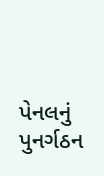પેનલનું પુનર્ગઠન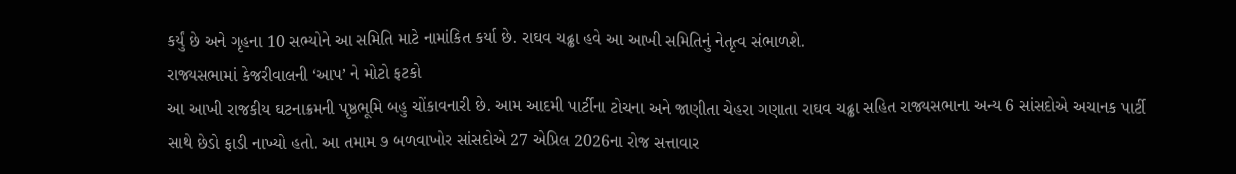કર્યું છે અને ગૃહના 10 સભ્યોને આ સમિતિ માટે નામાંકિત કર્યા છે. રાઘવ ચઢ્ઢા હવે આ આખી સમિતિનું નેતૃત્વ સંભાળશે.
રાજ્યસભામાં કેજરીવાલની ‘આપ’ ને મોટો ફટકો
આ આખી રાજકીય ઘટનાક્રમની પૃષ્ઠભૂમિ બહુ ચોંકાવનારી છે. આમ આદમી પાર્ટીના ટોચના અને જાણીતા ચેહરા ગણાતા રાઘવ ચઢ્ઢા સહિત રાજ્યસભાના અન્ય 6 સાંસદોએ અચાનક પાર્ટી સાથે છેડો ફાડી નાખ્યો હતો. આ તમામ ૭ બળવાખોર સાંસદોએ 27 એપ્રિલ 2026ના રોજ સત્તાવાર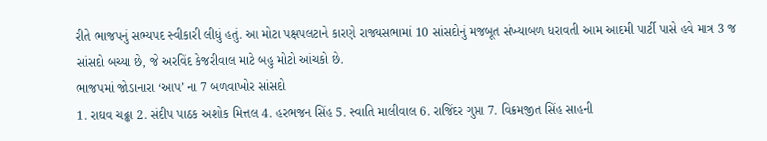રીતે ભાજપનું સભ્યપદ સ્વીકારી લીધું હતું. આ મોટા પક્ષપલટાને કારણે રાજ્યસભામાં 10 સાંસદોનું મજબૂત સંખ્યાબળ ધરાવતી આમ આદમી પાર્ટી પાસે હવે માત્ર 3 જ સાંસદો બચ્યા છે, જે અરવિંદ કેજરીવાલ માટે બહુ મોટો આંચકો છે.
ભાજપમાં જોડાનારા ‘આપ’ ના 7 બળવાખોર સાંસદો
1. રાઘવ ચઢ્ઢા 2. સંદીપ પાઠક અશોક મિત્તલ 4. હરભજન સિંહ 5. સ્વાતિ માલીવાલ 6. રાજિંદર ગુપ્તા 7. વિક્રમજીત સિંહ સાહની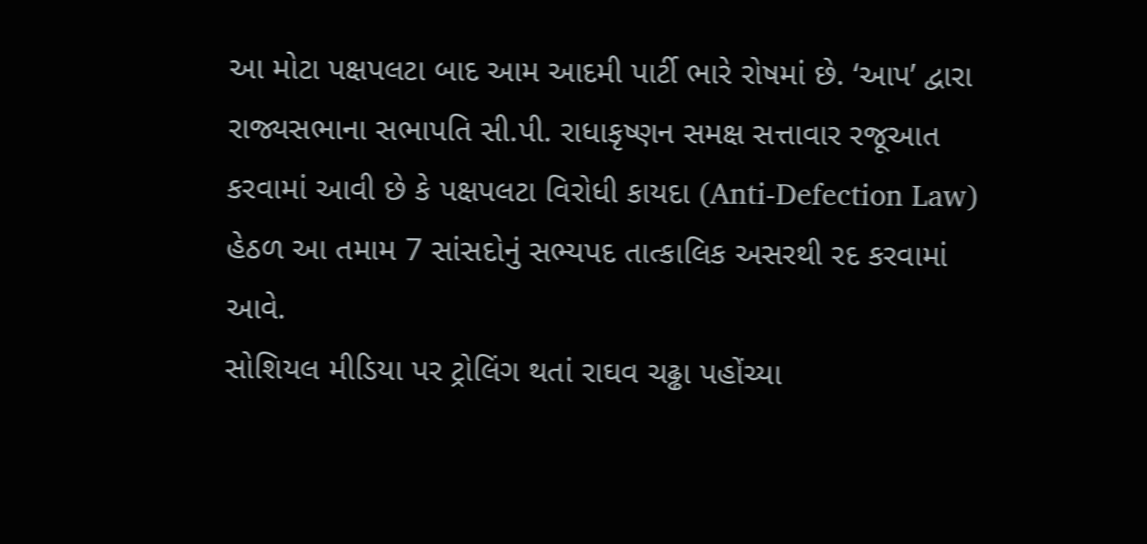આ મોટા પક્ષપલટા બાદ આમ આદમી પાર્ટી ભારે રોષમાં છે. ‘આપ’ દ્વારા રાજ્યસભાના સભાપતિ સી.પી. રાધાકૃષ્ણન સમક્ષ સત્તાવાર રજૂઆત કરવામાં આવી છે કે પક્ષપલટા વિરોધી કાયદા (Anti-Defection Law) હેઠળ આ તમામ 7 સાંસદોનું સભ્યપદ તાત્કાલિક અસરથી રદ કરવામાં આવે.
સોશિયલ મીડિયા પર ટ્રોલિંગ થતાં રાઘવ ચઢ્ઢા પહોંચ્યા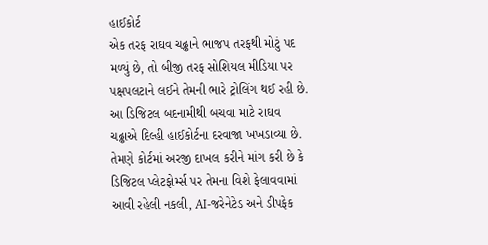હાઈકોર્ટ
એક તરફ રાઘવ ચઢ્ઢાને ભાજપ તરફથી મોટું પદ મળ્યું છે, તો બીજી તરફ સોશિયલ મીડિયા પર પક્ષપલટાને લઈને તેમની ભારે ટ્રોલિંગ થઈ રહી છે. આ ડિજિટલ બદનામીથી બચવા માટે રાઘવ ચઢ્ઢાએ દિલ્હી હાઈકોર્ટના દરવાજા ખખડાવ્યા છે. તેમણે કોર્ટમાં અરજી દાખલ કરીને માંગ કરી છે કે ડિજિટલ પ્લેટફોર્મ્સ પર તેમના વિશે ફેલાવવામાં આવી રહેલી નકલી, AI-જરેનેટેડ અને ડીપફેક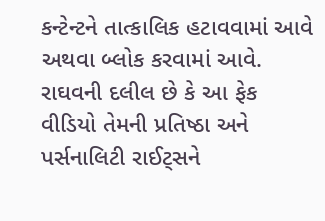કન્ટેન્ટને તાત્કાલિક હટાવવામાં આવે અથવા બ્લોક કરવામાં આવે. રાઘવની દલીલ છે કે આ ફેક વીડિયો તેમની પ્રતિષ્ઠા અને પર્સનાલિટી રાઈટ્સને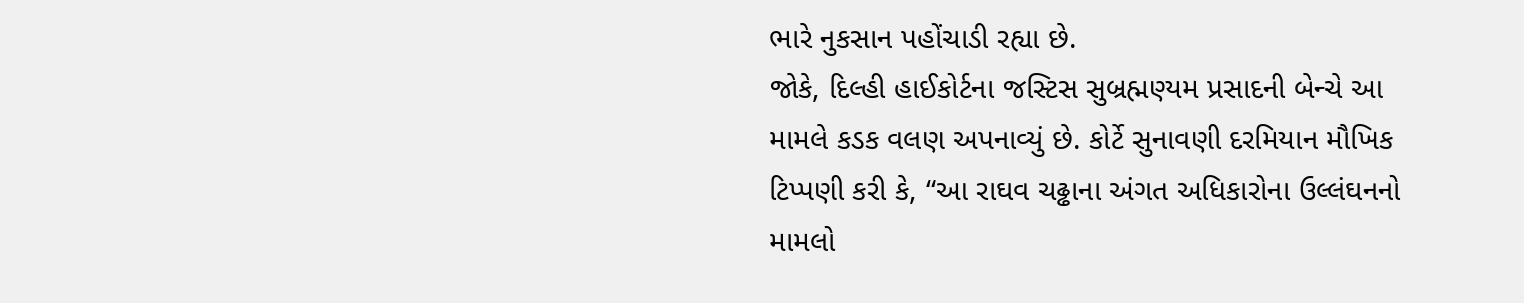ભારે નુકસાન પહોંચાડી રહ્યા છે.
જોકે, દિલ્હી હાઈકોર્ટના જસ્ટિસ સુબ્રહ્મણ્યમ પ્રસાદની બેન્ચે આ મામલે કડક વલણ અપનાવ્યું છે. કોર્ટે સુનાવણી દરમિયાન મૌખિક ટિપ્પણી કરી કે, “આ રાઘવ ચઢ્ઢાના અંગત અધિકારોના ઉલ્લંઘનનો મામલો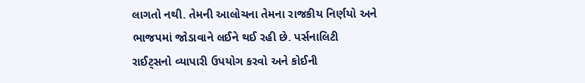લાગતો નથી. તેમની આલોચના તેમના રાજકીય નિર્ણયો અને ભાજપમાં જોડાવાને લઈને થઈ રહી છે. પર્સનાલિટી રાઈટ્સનો વ્યાપારી ઉપયોગ કરવો અને કોઈની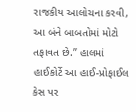રાજકીય આલોચના કરવી, આ બંને બાબતોમાં મોટો તફાવત છે.” હાલમાં હાઈકોર્ટે આ હાઈ-પ્રોફાઈલ કેસ પર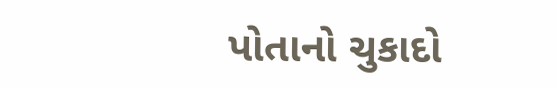પોતાનો ચુકાદો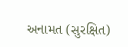અનામત (સુરક્ષિત)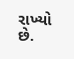રાખ્યો છે.